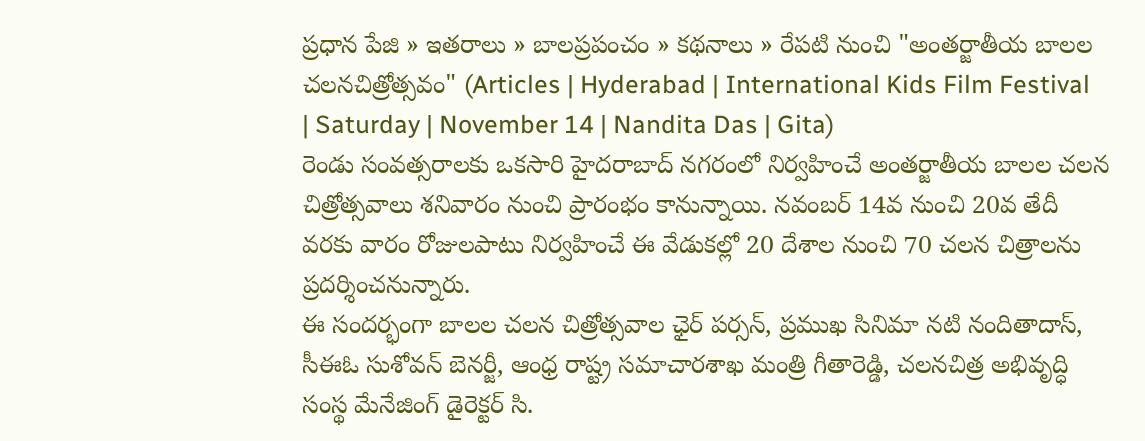ప్రధాన పేజి » ఇతరాలు » బాలప్రపంచం » కథనాలు » రేపటి నుంచి "అంతర్జాతీయ బాలల చలనచిత్రోత్సవం" (Articles | Hyderabad | International Kids Film Festival | Saturday | November 14 | Nandita Das | Gita)
రెండు సంవత్సరాలకు ఒకసారి హైదరాబాద్ నగరంలో నిర్వహించే అంతర్జాతీయ బాలల చలన చిత్రోత్సవాలు శనివారం నుంచి ప్రారంభం కానున్నాయి. నవంబర్ 14వ నుంచి 20వ తేదీ వరకు వారం రోజులపాటు నిర్వహించే ఈ వేడుకల్లో 20 దేశాల నుంచి 70 చలన చిత్రాలను ప్రదర్శించనున్నారు.
ఈ సందర్భంగా బాలల చలన చిత్రోత్సవాల ఛైర్ పర్సన్, ప్రముఖ సినిమా నటి నందితాదాస్, సీఈఓ సుశోవన్ బెనర్జీ, ఆంధ్ర రాష్ట్ర సమాచారశాఖ మంత్రి గీతారెడ్డి, చలనచిత్ర అభివృద్ధి సంస్థ మేనేజింగ్ డైరెక్టర్ సి.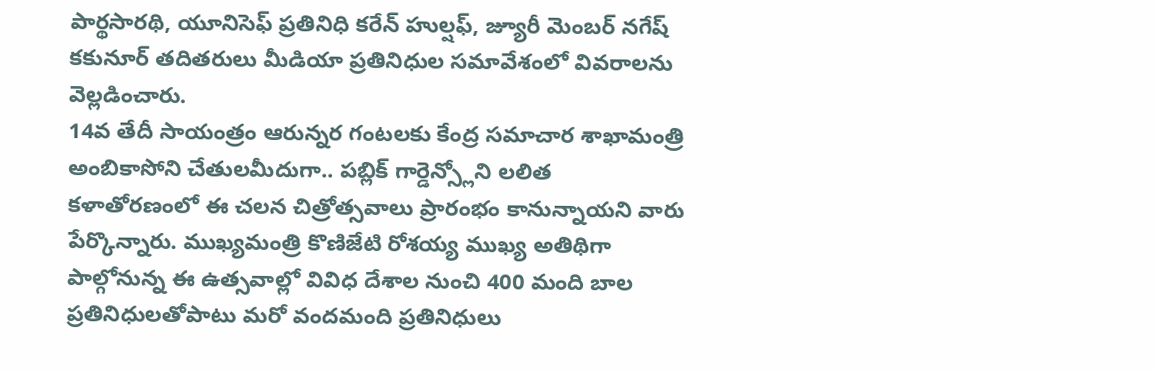పార్థసారథి, యూనిసెఫ్ ప్రతినిధి కరేన్ హుల్షఫ్, జ్యూరీ మెంబర్ నగేష్ కకునూర్ తదితరులు మీడియా ప్రతినిధుల సమావేశంలో వివరాలను వెల్లడించారు.
14వ తేదీ సాయంత్రం ఆరున్నర గంటలకు కేంద్ర సమాచార శాఖామంత్రి అంబికాసోని చేతులమీదుగా.. పబ్లిక్ గార్డెన్స్లోని లలిత కళాతోరణంలో ఈ చలన చిత్రోత్సవాలు ప్రారంభం కానున్నాయని వారు పేర్కొన్నారు. ముఖ్యమంత్రి కొణిజేటి రోశయ్య ముఖ్య అతిథిగా పాల్గోనున్న ఈ ఉత్సవాల్లో వివిధ దేశాల నుంచి 400 మంది బాల ప్రతినిధులతోపాటు మరో వందమంది ప్రతినిధులు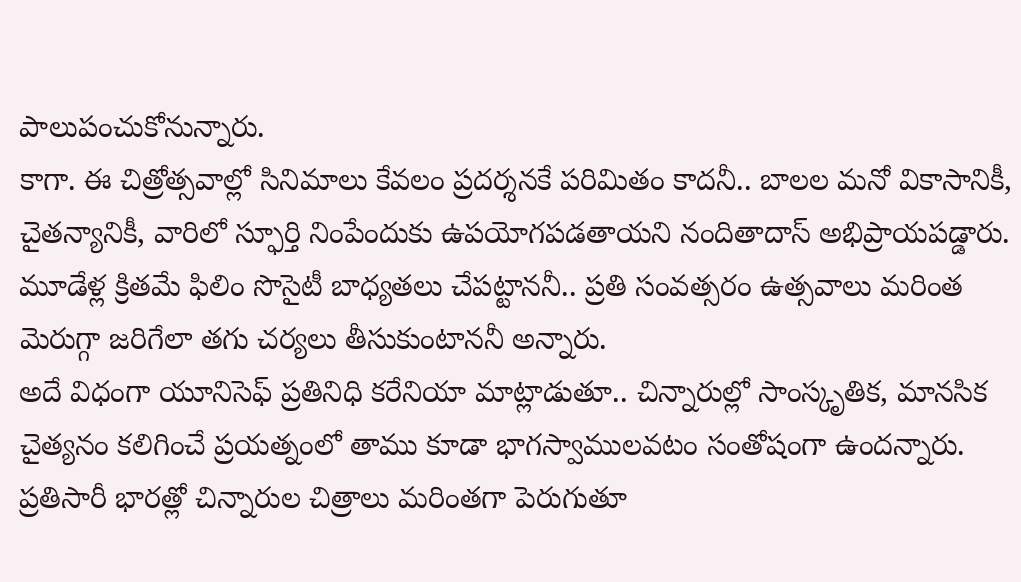పాలుపంచుకోనున్నారు.
కాగా. ఈ చిత్రోత్సవాల్లో సినిమాలు కేవలం ప్రదర్శనకే పరిమితం కాదనీ.. బాలల మనో వికాసానికీ, చైతన్యానికీ, వారిలో స్ఫూర్తి నింపేందుకు ఉపయోగపడతాయని నందితాదాస్ అభిప్రాయపడ్డారు. మూడేళ్ల క్రితమే ఫిలిం సొసైటీ బాధ్యతలు చేపట్టాననీ.. ప్రతి సంవత్సరం ఉత్సవాలు మరింత మెరుగ్గా జరిగేలా తగు చర్యలు తీసుకుంటాననీ అన్నారు.
అదే విధంగా యూనిసెఫ్ ప్రతినిధి కరేనియా మాట్లాడుతూ.. చిన్నారుల్లో సాంస్కృతిక, మానసిక చైత్యనం కలిగించే ప్రయత్నంలో తాము కూడా భాగస్వాములవటం సంతోషంగా ఉందన్నారు. ప్రతిసారీ భారత్లో చిన్నారుల చిత్రాలు మరింతగా పెరుగుతూ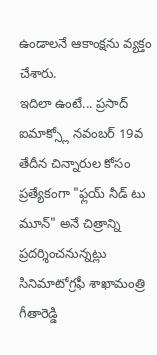ఉండాలనే ఆకాంక్షను వ్యక్తం చేశారు.
ఇదిలా ఉంటే... ప్రసాద్ ఐమాక్స్లో నవంబర్ 19వ తేదీన చిన్నారుల కోసం ప్రత్యేకంగా "ఫ్లయ్ నీడ్ టు మూన్" అనే చిత్రాన్ని ప్రదర్శించనున్నట్లు సినిమాటోగ్రఫీ శాఖామంత్రి గీతారెడ్డి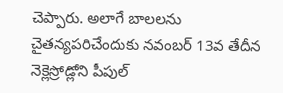చెప్పారు. అలాగే బాలలను చైతన్యపరిచేందుకు నవంబర్ 13వ తేదీన నెక్లెస్రోడ్లోని పీపుల్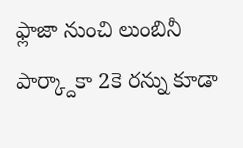ఫ్లాజా నుంచి లుంబినీ పార్క్దాకా 2కె రన్ను కూడా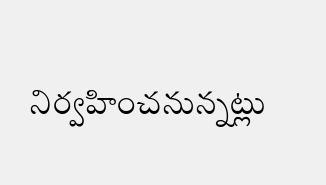నిర్వహించనున్నట్లు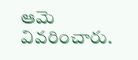ఆమె వివరించారు.